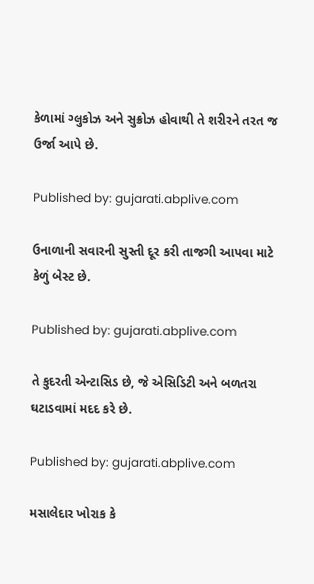કેળામાં ગ્લુકોઝ અને સુક્રોઝ હોવાથી તે શરીરને તરત જ ઉર્જા આપે છે.

Published by: gujarati.abplive.com

ઉનાળાની સવારની સુસ્તી દૂર કરી તાજગી આપવા માટે કેળું બેસ્ટ છે.

Published by: gujarati.abplive.com

તે કુદરતી એન્ટાસિડ છે, જે એસિડિટી અને બળતરા ઘટાડવામાં મદદ કરે છે.

Published by: gujarati.abplive.com

મસાલેદાર ખોરાક કે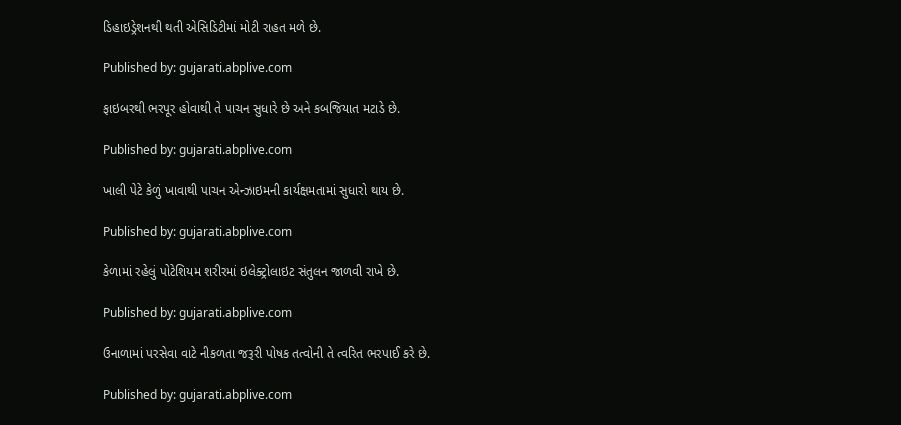ડિહાઇડ્રેશનથી થતી એસિડિટીમાં મોટી રાહત મળે છે.

Published by: gujarati.abplive.com

ફાઇબરથી ભરપૂર હોવાથી તે પાચન સુધારે છે અને કબજિયાત મટાડે છે.

Published by: gujarati.abplive.com

ખાલી પેટે કેળું ખાવાથી પાચન એન્ઝાઇમની કાર્યક્ષમતામાં સુધારો થાય છે.

Published by: gujarati.abplive.com

કેળામાં રહેલું પોટેશિયમ શરીરમાં ઇલેક્ટ્રોલાઇટ સંતુલન જાળવી રાખે છે.

Published by: gujarati.abplive.com

ઉનાળામાં પરસેવા વાટે નીકળતા જરૂરી પોષક તત્વોની તે ત્વરિત ભરપાઈ કરે છે.

Published by: gujarati.abplive.com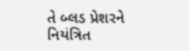તે બ્લડ પ્રેશરને નિયંત્રિત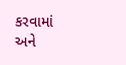કરવામાં અને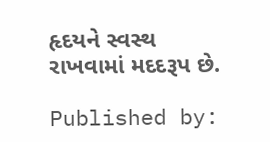હૃદયને સ્વસ્થ રાખવામાં મદદરૂપ છે.

Published by: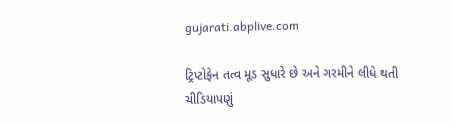gujarati.abplive.com

ટ્રિપ્ટોફેન તત્વ મૂડ સુધારે છે અને ગરમીને લીધે થતી ચીડિયાપણું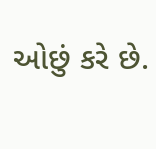ઓછું કરે છે.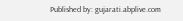Published by: gujarati.abplive.com